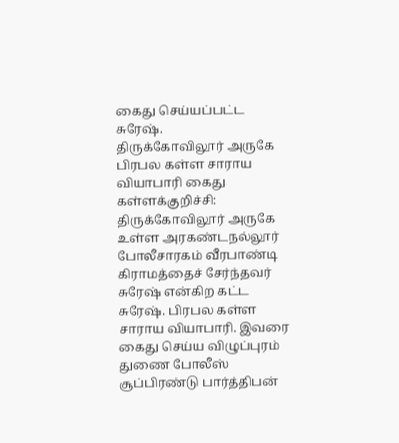கைது செய்யப்பட்ட சுரேஷ்.
திருக்கோவிலூர் அருகே பிரபல கள்ள சாராய வியாபாரி கைது
கள்ளக்குறிச்சி:
திருக்கோவிலூர் அருகே உள்ள அரகண்டநல்லூர் போலீசாரகம் வீரபாண்டி கிராமத்தைச் சேர்ந்தவர் சுரேஷ் என்கிற கட்ட சுரேஷ். பிரபல கள்ள சாராய வியாபாரி. இவரை கைது செய்ய விழுப்புரம் துணை போலீஸ் சூப்பிரண்டு பார்த்திபன்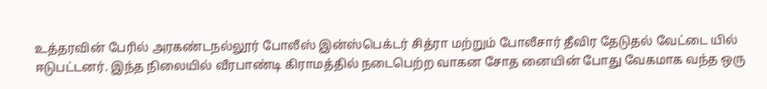உத்தரவின் பேரில் அரகண்டநல்லூர் போலீஸ் இன்ஸ்பெக்டர் சித்ரா மற்றும் போலீசார் தீவிர தேடுதல் வேட்டை யில் ஈடுபட்டனர். இந்த நிலையில் வீரபாண்டி கிராமத்தில் நடைபெற்ற வாகன சோத னையின் போது வேகமாக வந்த ஒரு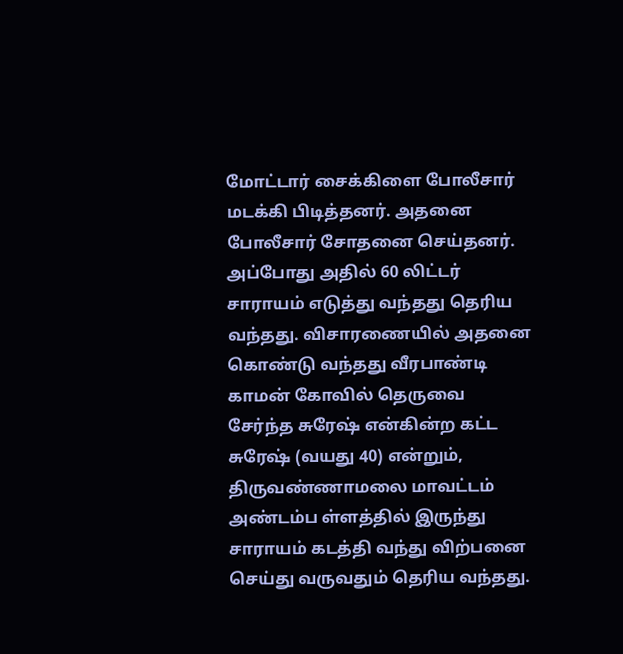மோட்டார் சைக்கிளை போலீசார் மடக்கி பிடித்தனர். அதனை போலீசார் சோதனை செய்தனர். அப்போது அதில் 60 லிட்டர் சாராயம் எடுத்து வந்தது தெரிய வந்தது. விசாரணையில் அதனை கொண்டு வந்தது வீரபாண்டி காமன் கோவில் தெருவை சேர்ந்த சுரேஷ் என்கின்ற கட்ட சுரேஷ் (வயது 40) என்றும், திருவண்ணாமலை மாவட்டம் அண்டம்ப ள்ளத்தில் இருந்து சாராயம் கடத்தி வந்து விற்பனை செய்து வருவதும் தெரிய வந்தது.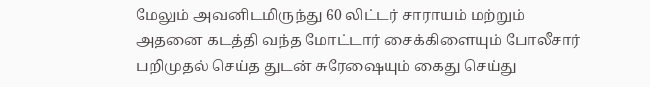மேலும் அவனிடமிருந்து 60 லிட்டர் சாராயம் மற்றும் அதனை கடத்தி வந்த மோட்டார் சைக்கிளையும் போலீசார் பறிமுதல் செய்த துடன் சுரேஷையும் கைது செய்து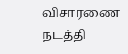விசாரணை நடத்தி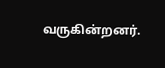வருகின்றனர்.